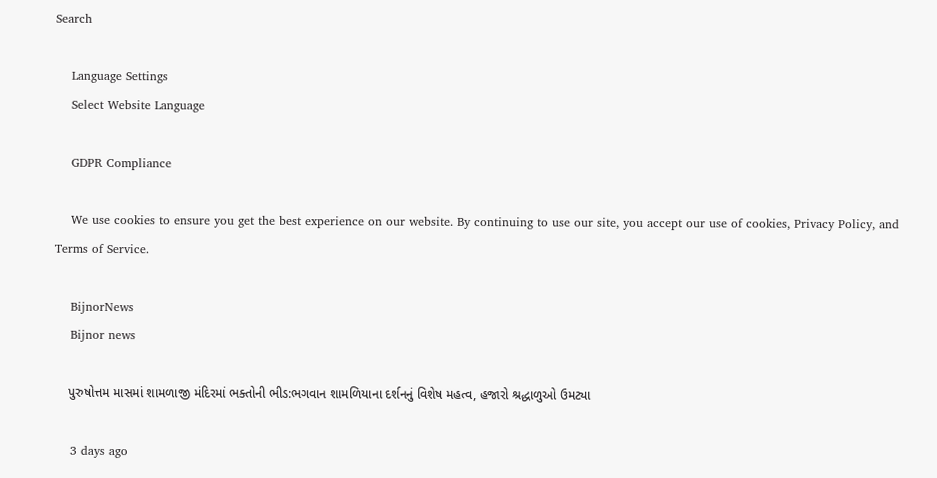Search

    Language Settings
    Select Website Language

    GDPR Compliance

    We use cookies to ensure you get the best experience on our website. By continuing to use our site, you accept our use of cookies, Privacy Policy, and Terms of Service.

    BijnorNews
    Bijnor news

    પુરુષોત્તમ માસમાં શામળાજી મંદિરમાં ભક્તોની ભીડ:ભગવાન શામળિયાના દર્શનનું વિશેષ મહત્વ, હજારો શ્રદ્ધાળુઓ ઉમટ્યા

    3 days ago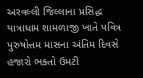અરવલ્લી જિલ્લાના પ્રસિદ્ધ યાત્રાધામ શામળાજી ખાતે પવિત્ર પુરુષોત્તમ માસના અંતિમ દિવસે હજારો ભક્તો ઉમટી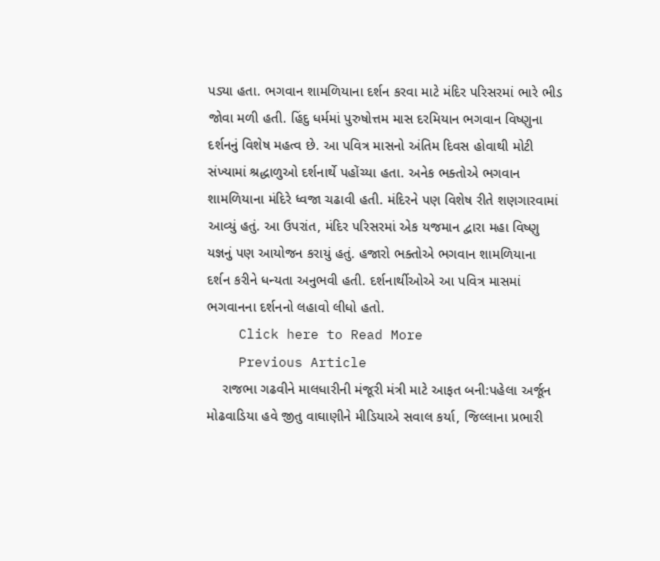પડ્યા હતા. ભગવાન શામળિયાના દર્શન કરવા માટે મંદિર પરિસરમાં ભારે ભીડ જોવા મળી હતી. હિંદુ ધર્મમાં પુરુષોત્તમ માસ દરમિયાન ભગવાન વિષ્ણુના દર્શનનું વિશેષ મહત્વ છે. આ પવિત્ર માસનો અંતિમ દિવસ હોવાથી મોટી સંખ્યામાં શ્રદ્ધાળુઓ દર્શનાર્થે પહોંચ્યા હતા. અનેક ભક્તોએ ભગવાન શામળિયાના મંદિરે ધ્વજા ચઢાવી હતી. મંદિરને પણ વિશેષ રીતે શણગારવામાં આવ્યું હતું. આ ઉપરાંત, મંદિર પરિસરમાં એક યજમાન દ્વારા મહા વિષ્ણુ યજ્ઞનું પણ આયોજન કરાયું હતું. હજારો ભક્તોએ ભગવાન શામળિયાના દર્શન કરીને ધન્યતા અનુભવી હતી. દર્શનાર્થીઓએ આ પવિત્ર માસમાં ભગવાનના દર્શનનો લહાવો લીધો હતો.
    Click here to Read More
    Previous Article
    રાજભા ગઢવીને માલધારીની મંજૂરી મંત્રી માટે આફત બની:પહેલા અર્જૂન મોઢવાડિયા હવે જીતુ વાઘાણીને મીડિયાએ સવાલ કર્યા, જિલ્લાના પ્રભારી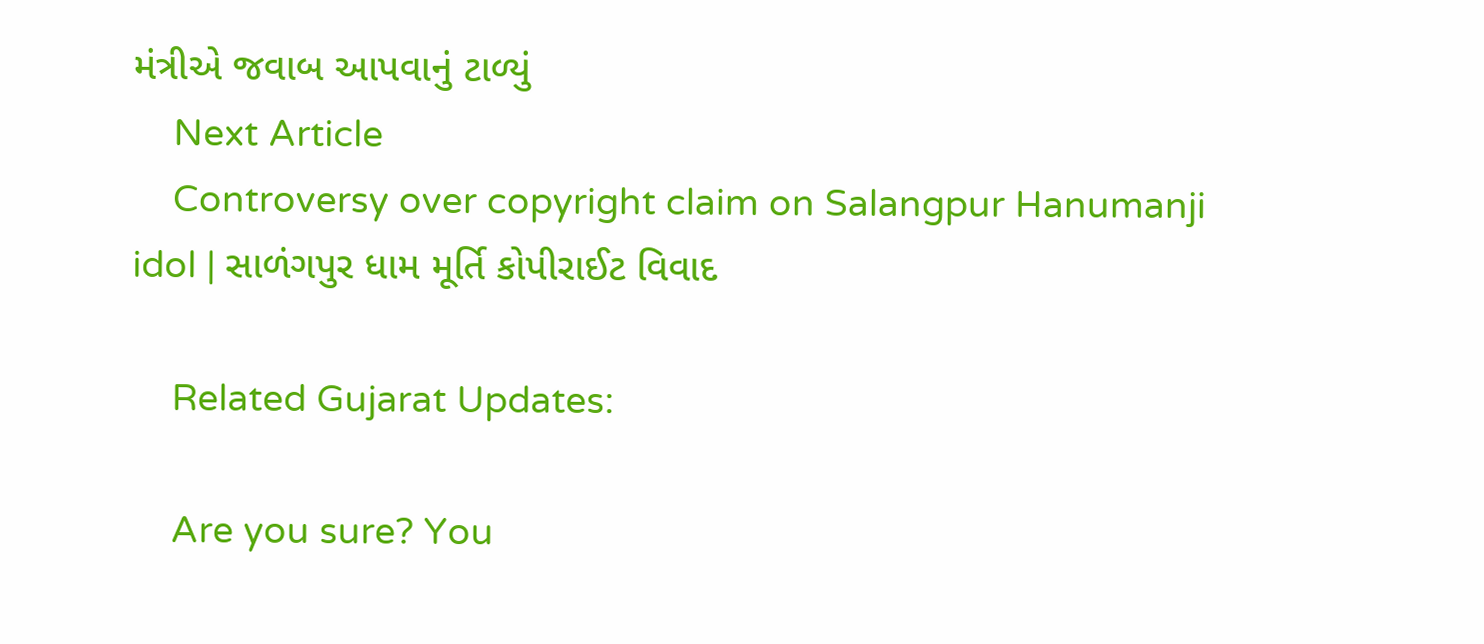મંત્રીએ જવાબ આપવાનું ટાળ્યું
    Next Article
    Controversy over copyright claim on Salangpur Hanumanji idol | સાળંગપુર ધામ મૂર્તિ કોપીરાઈટ વિવાદ

    Related Gujarat Updates:

    Are you sure? You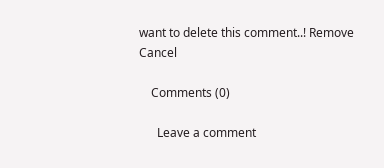want to delete this comment..! Remove Cancel

    Comments (0)

      Leave a comment